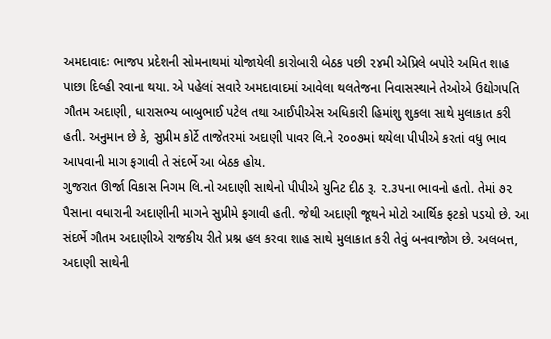અમદાવાદઃ ભાજપ પ્રદેશની સોમનાથમાં યોજાયેલી કારોબારી બેઠક પછી ૨૪મી એપ્રિલે બપોરે અમિત શાહ પાછા દિલ્હી રવાના થયા. એ પહેલાં સવારે અમદાવાદમાં આવેલા થલતેજના નિવાસસ્થાને તેઓએ ઉદ્યોગપતિ ગૌતમ અદાણી, ધારાસભ્ય બાબુભાઈ પટેલ તથા આઈપીએસ અધિકારી હિમાંશુ શુકલા સાથે મુલાકાત કરી હતી. અનુમાન છે કે, સુપ્રીમ કોર્ટે તાજેતરમાં અદાણી પાવર લિ.ને ૨૦૦૭માં થયેલા પીપીએ કરતાં વધુ ભાવ આપવાની માગ ફગાવી તે સંદર્ભે આ બેઠક હોય.
ગુજરાત ઊર્જા વિકાસ નિગમ લિ.નો અદાણી સાથેનો પીપીએ યુનિટ દીઠ રૂ. ૨.૩૫ના ભાવનો હતો. તેમાં ૭૨ પૈસાના વધારાની અદાણીની માગને સુપ્રીમે ફગાવી હતી. જેથી અદાણી જૂથને મોટો આર્થિક ફટકો પડયો છે. આ સંદર્ભે ગૌતમ અદાણીએ રાજકીય રીતે પ્રશ્ન હલ કરવા શાહ સાથે મુલાકાત કરી તેવું બનવાજોગ છે. અલબત્ત, અદાણી સાથેની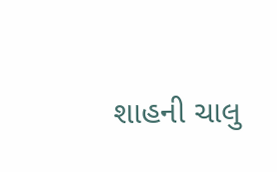શાહની ચાલુ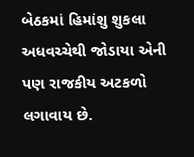બેઠકમાં હિમાંશુ શુકલા અધવચ્ચેથી જોડાયા એની પણ રાજકીય અટકળો લગાવાય છે.